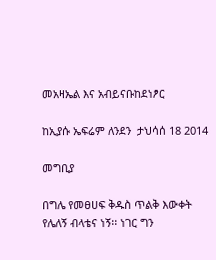መአዛኤል እና አብይናቡከደነፆር

ከኢያሱ ኤፍሬም ለንደን  ታህሳሰ 18 2014

መግቢያ

በግሌ የመፀሀፍ ቅዱስ ጥልቅ እውቀት የሌለኝ ብላቴና ነኝ፡፡ ነገር ግን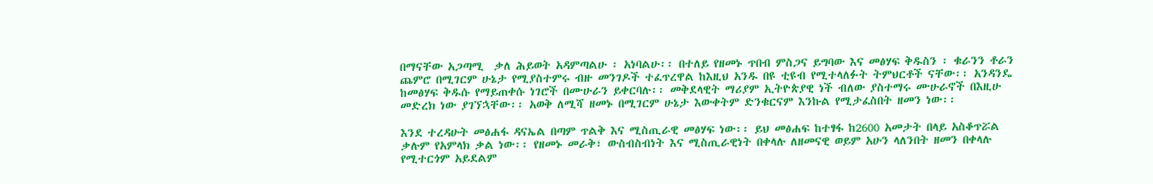በማናቸው አጋጣሚ  ቃለ ሕይወት አዳምጣልሁ ፡ አነባልሁ፡፡ በተለይ የዘመኑ ጥበብ ምስጋና ይግባው እና መፅሃፍ ቅዱስን ፡ ቁራንን ቶራን ጨምሮ በሚገርም ሁኔታ የሚያስተምሩ ብዙ መንገዶች ተፈጥረዋል ከእዚህ አንዱ በዩ ቲዩብ የሚተላለፉት ትምህርቶች ናቸው፡፡ አንዳንዴ ከመፅሃፍ ቅዱሱ የማይጠቀሱ ነገሮች በሙሁራን ይቀርባሉ፡፡ መቅደላዊት ማሪያም ኢትዮጵያዊ ነች ብለው ያስተማሩ ሙሁራኖች በእዚሁ መድረክ ነው ያገኘኋቸው፡፡ አወቅ ለሚሻ ዘመኑ በሚገርም ሁኔታ እውቀትም ድንቁርናም እንኩል የሚታፈስበት ዘመን ነው፡፡

እንደ ተረዳሁት መፅሐፋ ዳናኤል በጣም ጥልቅ እና ሚስጢራዊ መፅሃፍ ነው፡፡ ይህ መፅሐፍ ከተፃፋ ከ2600 አመታት በላይ አስቆጥሯል ቃሉም የአምላክ ቃል ነው፡፡ የዘመኑ መራቅ፣ ውስብስብነት እና ሚስጢራዊነት በቀላሉ ለዘመናዊ ወይም አሁን ላለንበት ዘመን በቀላሉ የሚተርጎም አይደልም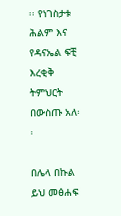፡፡ የነገስታቱ ሕልም እና የዳናኤል ፍቺ እረቂቅ ትምህርት በውስጡ አለ፡፡

በሌላ በኩል ይህ መፅሐፍ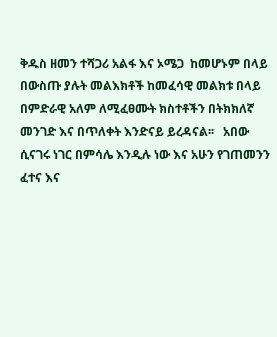ቅዱስ ዘመን ተሻጋሪ አልፋ እና ኦሜጋ  ከመሆኑም በላይ በውስጡ ያሉት መልእክቶች ከመፈሳዊ መልክቱ በላይ በምድራዊ አለም ለሚፈፀሙት ክስተቶችን በትክክለኛ መንገድ እና በጥለቀት እንድናይ ይረዳናል፡፡   አበው ሲናገሩ ነገር በምሳሌ እንዲሉ ነው እና አሁን የገጠመንን ፈተና እና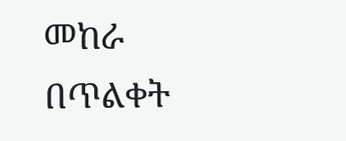መከራ በጥልቀት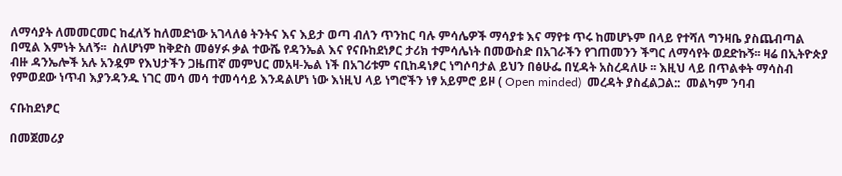ለማሳያት ለመመርመር ከፈለኝ ከለመድነው አገላለፅ ትንትና እና እይታ ወጣ ብለን ጥንከር ባሉ ምሳሌዎች ማሳያቱ እና ማየቱ ጥሩ ከመሆኑም በላይ የተሻለ ግንዛቤ ያስጨብጣል  በሚል እምነት አለኝ፡፡  ስለሆነም ከቅድስ መፅሃፉ ቃል ተውሼ የዳንኤል እና የናቡከደነፆር ታሪክ ተምሳሌነት በመውስድ በአገራችን የገጠመንን ችግር ለማሳየት ወደድኩኝ፡፡ ዛሬ በኢትዮጵያ ብዙ ዳንኤሎች አሉ አንዷም የእህታችን ጋዜጠኛ መምህር መአዛ-ኤል ነች በአገሪቱም ናቢከዳነፆር ነግሶባታል ይህን በፅሁፌ በሂዳት አስረዳለሁ ፡፡ እዚህ ላይ በጥልቀት ማሳስብ የምወደው ነጥብ እያንዳንዱ ነገር መሳ መሳ ተመሳሳይ እንዳልሆነ ነው እነዚህ ላይ ነግሮችን ነፃ አይምሮ ይዞ ( Open minded)  መረዳት ያስፈልጋል::  መልካም ንባብ

ናቡከደነፆር

በመጀመሪያ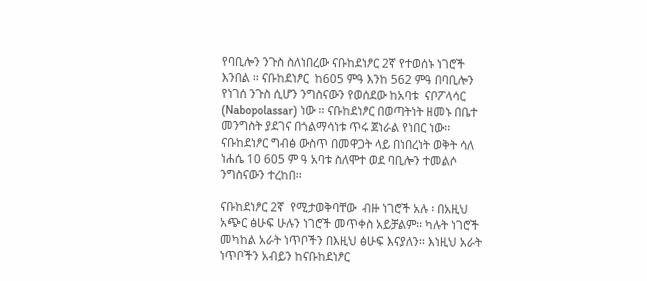የባቢሎን ንጉስ ስለነበረው ናቡከደነፆር 2ኛ የተወሰኑ ነገሮች እንበል ፡፡ ናቡከደነፆር  ከ605 ምዓ እንከ 562 ምዓ በባቢሎን የነገሰ ንጉስ ሲሆን ንግስናውን የወሰደው ከአባቱ  ናቦፖላሳር (Nabopolassar) ነው ፡፡ ናቡከደነፆር በወጣትነት ዘመኑ በቤተ መንግስት ያደገና በጎልማሳነቱ ጥሩ ጀነራል የነበር ነው፡፡ ናቡከደነፆር ግብፅ ውስጥ በመዋጋት ላይ በነበረነት ወቅት ሳለ ነሐሴ 10 605 ም ዓ አባቱ ስለሞተ ወደ ባቢሎን ተመልሶ ንግስናውን ተረከበ፡፡

ናቡከደነፆር 2ኛ  የሚታወቅባቸው  ብዙ ነገሮች አሉ ፡ በአዚህ አጭር ፅሁፍ ሁሉን ነገሮች መጥቀስ አይቻልም፡፡ ካሉት ነገሮች መካከል አራት ነጥቦችን በእዚህ ፅሁፍ እናያለን፡፡ እነዚህ አራት ነጥቦችን አብይን ከናቡከደነፆር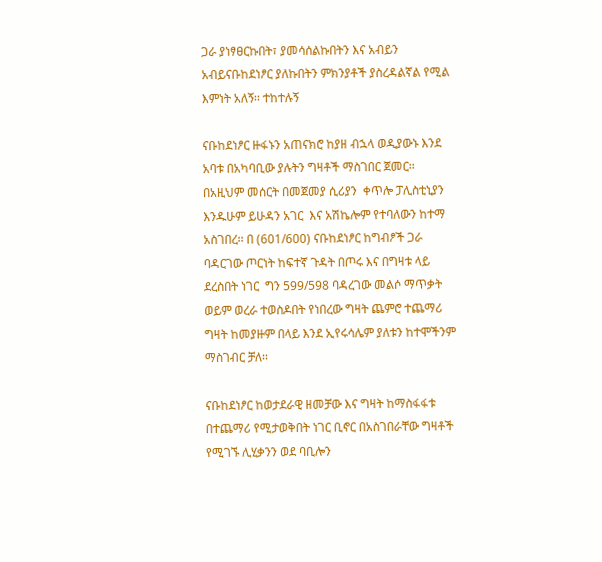ጋራ ያነፃፀርኩበት፣ ያመሳሰልኩበትን እና አብይን አብይናቡከደነፆር ያለኩበትን ምክንያቶች ያስረዳልኛል የሚል እምነት አለኝ፡፡ ተከተሉኝ

ናቡከደነፆር ዙፋኑን አጠናክሮ ከያዘ ብኋላ ወዲያውኑ እንደ አባቱ በአካባቢው ያሉትን ግዛቶች ማስገበር ጀመር፡፡ በአዚህም መሰርት በመጀመያ ሲሪያን  ቀጥሎ ፓሊስቲኒያን እንዱሁም ይሁዳን አገር  እና አሽኬሎም የተባለውን ከተማ አስገበረ፡፡ በ (601/600) ናቡከደነፆር ከግብፆች ጋራ ባዳርገው ጦርነት ከፍተኛ ጉዳት በጦሩ እና በግዛቱ ላይ ደረስበት ነገር  ግን 599/598 ባዳረገው መልሶ ማጥቃት ወይም ወረራ ተወስዶበት የነበረው ግዛት ጨምሮ ተጨማሪ ግዛት ከመያዙም በላይ እንደ ኢየሩሳሌም ያለቱን ከተሞችንም ማስገብር ቻለ፡፡

ናቡከደነፆር ከወታደራዊ ዘመቻው እና ግዛት ከማስፋፋቱ በተጨማሪ የሚታወቅበት ነገር ቢኖር በአስገበራቸው ግዛቶች የሚገኙ ሊሂቃንን ወደ ባቢሎን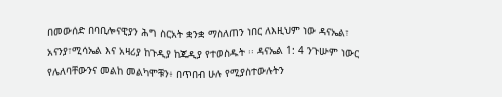በመውሰድ በባቢሎናዊያን ሕግ ስርአት ቋንቋ ማስለጠን ነበር ለእዚህም ነው ዳናኤል፣ አናንያ፣ሚሳኤል እና አዛሪያ ከጉዲያ ከጁዲያ የተወስዱት ፡፡ ዳናኤል 1: 4 ንጉሡም ነውር የሌለባቸውንና መልከ መልካሞቹን፥ በጥበብ ሁሉ የሚያስተውሉትን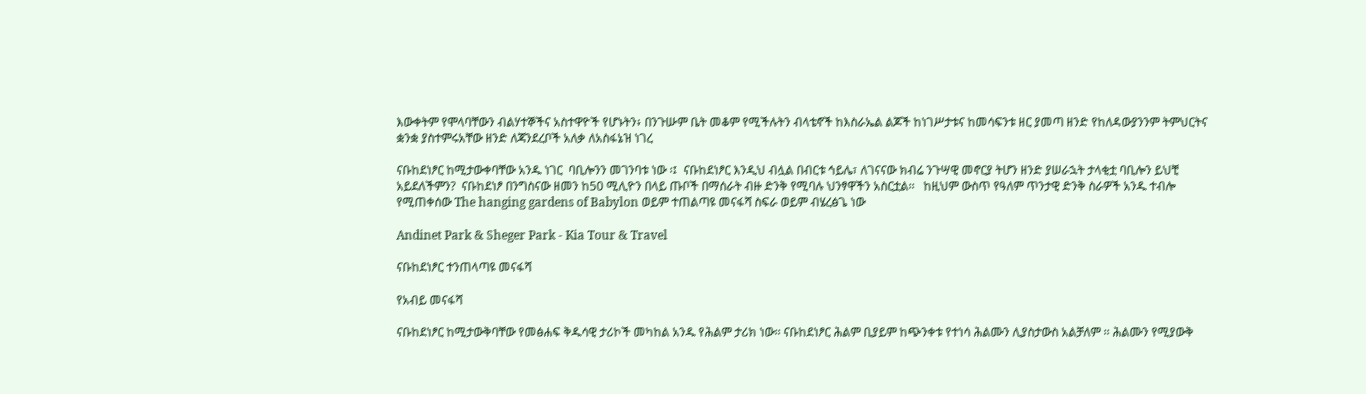እውቀትም የሞላባቸውን ብልሃተኞችና አስተዋዮች የሆኑትን፥ በንጉሡም ቤት መቆም የሚችሉትን ብላቴኖች ከእስራኤል ልጆች ከነገሥታቱና ከመሳፍንቱ ዘር ያመጣ ዘንድ የከለዳውያንንም ትምህርትና ቋንቋ ያስተምሩአቸው ዘንድ ለጃንደረቦች አለቃ ለአስፋኔዝ ነገረ

ናቡከደነፆር ከሚታውቀባቸው አንዱ ነገር  ባቢሎንን መገንባቱ ነው ፡፤  ናቡከደነፆር እንዲህ ብሏል በብርቱ ኅይሌ፣ ለገናናው ክብሬ ንጉሣዊ መኖርያ ትሆን ዘንድ ያሠራኋት ታላቂቷ ባቢሎን ይህቺ አይደለችምን?  ናቡከደነፆ በንግስናው ዘመን ከ50 ሚሊዮን በላይ ጡቦች በማሰራት ብዙ ድንቅ የሚባሉ ህንፃዋችን አስርቷል፡፡   ከዚህም ውስጥ የዓለም ጥንታዊ ድንቅ ስራዎች አንዱ ተብሎ የሚጠቀሰው The hanging gardens of Babylon ወይም ተጠልጣዩ መናፋሻ ስፍራ ወይም ብሄረፅጌ ነው

Andinet Park & Sheger Park - Kia Tour & Travel

ናቡከደነፆር ተንጠላጣዩ መናፋሻ

የአብይ መናፋሻ

ናቡከደነፆር ከሚታውቅባቸው የመፅሐፍ ቅዱሳዊ ታሪኮች መካከል አንዱ የሕልም ታሪክ ነው፡፡ ናቡከደነፆር ሕልም ቢያይም ከጭንቀቱ የተነሳ ሕልሙን ሊያስታውስ አልቻለም ፡፡ ሕልሙን የሚያውቅ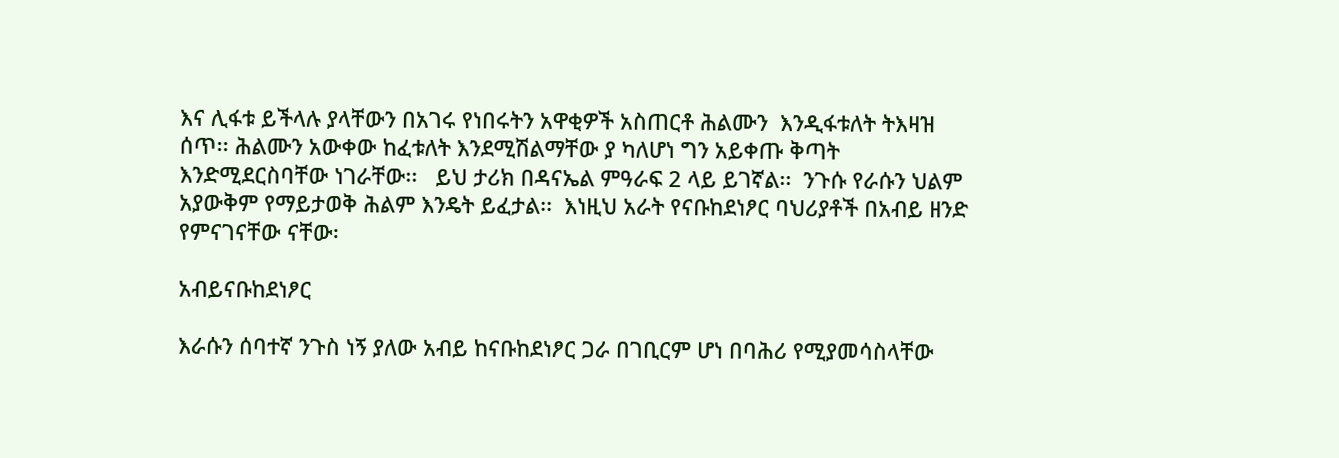እና ሊፋቱ ይችላሉ ያላቸውን በአገሩ የነበሩትን አዋቂዎች አስጠርቶ ሕልሙን  እንዲፋቱለት ትእዛዝ ሰጥ፡፡ ሕልሙን አውቀው ከፈቱለት እንደሚሽልማቸው ያ ካለሆነ ግን አይቀጡ ቅጣት እንድሚደርስባቸው ነገራቸው፡፡   ይህ ታሪክ በዳናኤል ምዓራፍ 2 ላይ ይገኛል፡፡  ንጉሱ የራሱን ህልም አያውቅም የማይታወቅ ሕልም እንዴት ይፈታል፡፡  እነዚህ አራት የናቡከደነፆር ባህሪያቶች በአብይ ዘንድ የምናገናቸው ናቸው፡

አብይናቡከደነፆር

እራሱን ሰባተኛ ንጉስ ነኝ ያለው አብይ ከናቡከደነፆር ጋራ በገቢርም ሆነ በባሕሪ የሚያመሳስላቸው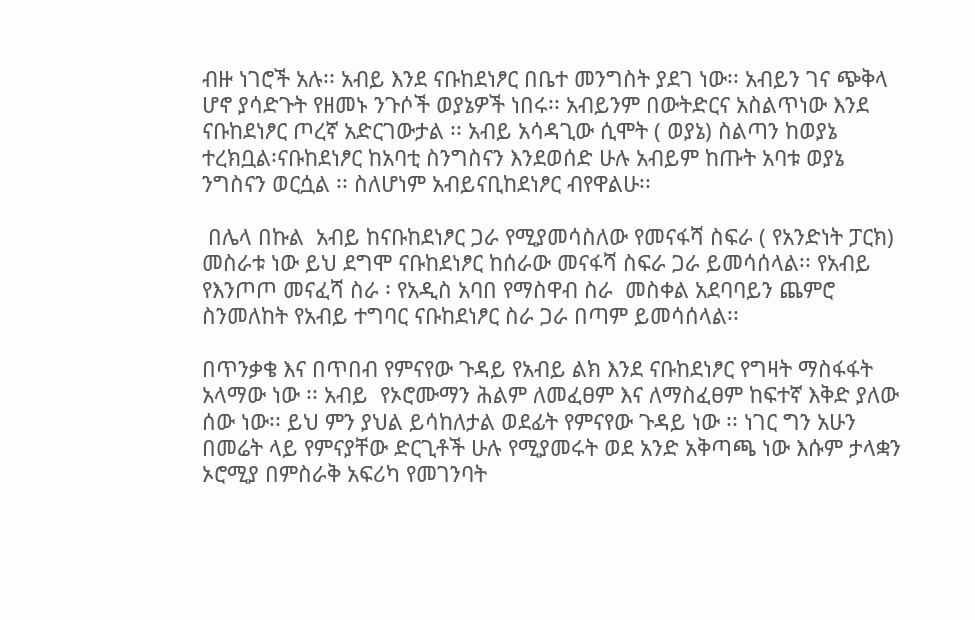ብዙ ነገሮች አሉ፡፡ አብይ እንደ ናቡከደነፆር በቤተ መንግስት ያደገ ነው፡፡ አብይን ገና ጭቅላ ሆኖ ያሳድጉት የዘመኑ ንጉሶች ወያኔዎች ነበሩ፡፡ አብይንም በውትድርና አስልጥነው እንደ ናቡከደነፆር ጦረኛ አድርገውታል ፡፡ አብይ አሳዳጊው ሲሞት ( ወያኔ) ስልጣን ከወያኔ ተረክቧል፡ናቡከደነፆር ከአባቲ ስንግስናን እንደወሰድ ሁሉ አብይም ከጡት አባቱ ወያኔ ንግስናን ወርሷል ፡፡ ስለሆነም አብይናቢከደነፆር ብየዋልሁ፡፡

 በሌላ በኩል  አብይ ከናቡከደነፆር ጋራ የሚያመሳስለው የመናፋሻ ስፍራ ( የአንድነት ፓርክ)  መስራቱ ነው ይህ ደግሞ ናቡከደነፆር ከሰራው መናፋሻ ስፍራ ጋራ ይመሳሰላል፡፡ የአብይ የእንጦጦ መናፈሻ ስራ ፡ የአዲስ አባበ የማስዋብ ስራ  መስቀል አደባባይን ጨምሮ  ስንመለከት የአብይ ተግባር ናቡከደነፆር ስራ ጋራ በጣም ይመሳሰላል፡፡

በጥንቃቄ እና በጥበብ የምናየው ጉዳይ የአብይ ልክ እንደ ናቡከደነፆር የግዛት ማስፋፋት አላማው ነው ፡፡ አብይ  የኦሮሙማን ሕልም ለመፈፀም እና ለማስፈፀም ከፍተኛ እቅድ ያለው ሰው ነው፡፡ ይህ ምን ያህል ይሳከለታል ወደፊት የምናየው ጉዳይ ነው ፡፡ ነገር ግን አሁን በመሬት ላይ የምናያቸው ድርጊቶች ሁሉ የሚያመሩት ወደ አንድ አቅጣጫ ነው እሱም ታላቋን ኦሮሚያ በምስራቅ አፍሪካ የመገንባት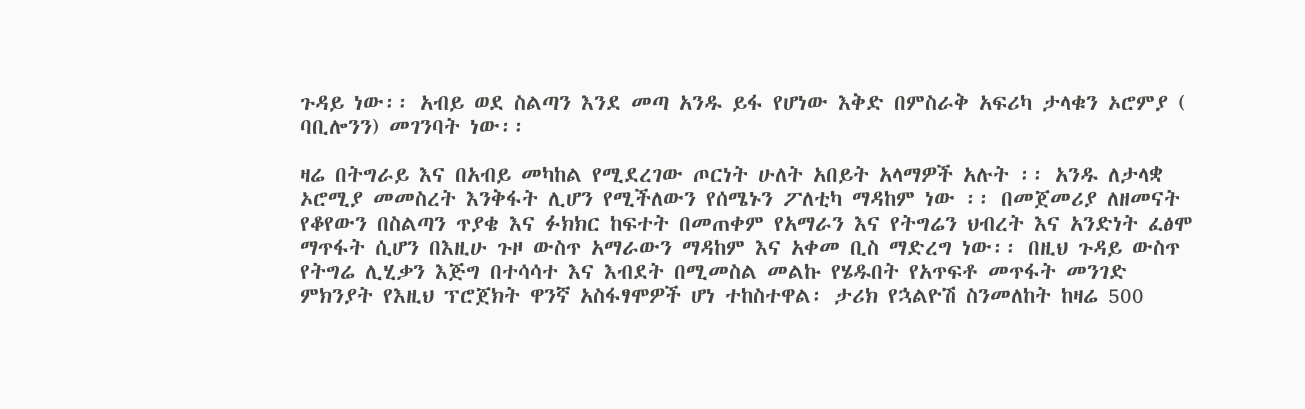ጉዳይ ነው፡፡ አብይ ወደ ስልጣን እንደ መጣ አንዱ ይፋ የሆነው እቅድ በምስራቅ አፍሪካ ታላቁን ኦሮምያ ( ባቢሎንን) መገንባት ነው፡፡

ዛሬ በትግራይ እና በአብይ መካከል የሚደረገው ጦርነት ሁለት አበይት አላማዎች አሉት ፡፡ አንዱ ለታላቋ ኦሮሚያ መመስረት እንቅፋት ሊሆን የሚችለውን የሰሜኑን ፖለቲካ ማዳከም ነው ፡፡ በመጀመሪያ ለዘመናት የቆየውን በስልጣን ጥያቄ እና ፉክክር ከፍተት በመጠቀም የአማራን እና የትግሬን ህብረት እና አንድነት ፈፅሞ ማጥፋት ሲሆን በእዚሁ ጉዞ ውስጥ አማራውን ማዳከም እና አቀመ ቢስ ማድረግ ነው፡፡ በዚህ ጉዳይ ውስጥ የትግሬ ሊሂቃን እጅግ በተሳሳተ እና እብደት በሚመስል መልኩ የሄዱበት የአጥፍቶ መጥፋት መንገድ ምክንያት የእዚህ ፕሮጀክት ዋንኛ አስፋፃሞዎች ሆነ ተከስተዋል፡ ታሪክ የኋልዮሽ ስንመለከት ከዛሬ 500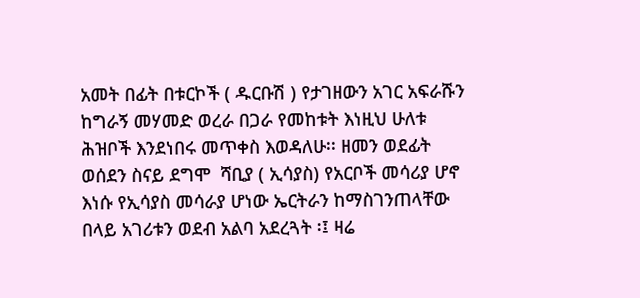አመት በፊት በቱርኮች ( ዱርቡሽ ) የታገዘውን አገር አፍራሹን ከግራኝ መሃመድ ወረራ በጋራ የመከቱት እነዚህ ሁለቱ ሕዝቦች እንደነበሩ መጥቀስ እወዳለሁ፡፡ ዘመን ወደፊት ወሰደን ስናይ ደግሞ  ሻቢያ ( ኢሳያስ) የአርቦች መሳሪያ ሆኖ እነሱ የኢሳያስ መሳራያ ሆነው ኤርትራን ከማስገንጠላቸው በላይ አገሪቱን ወደብ አልባ አደረጓት ፡፤ ዛሬ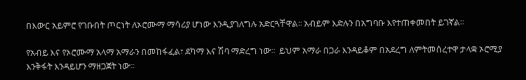በእውር አይምሮ የገቡበት ጦርነት ለኦሮሙማ ማሳሪያ ሆነው እንዲያገለግሉ አድርጓቸዋል፡፡ አብይም እድሉን በአግባቡ እየተጠቀመበት ይገኛል፡፡

የአብይ እና የኦሮሙማ አላማ አማራን በመከፋፈል፣ ደካማ እና ሽባ ማድረግ ነው፡፡  ይህም አማራ በጋራ እንዳይቆም በአደረግ ለምትመሰረተዋ ታላቋ ኦሮሚያ እንቅፋት እንዳይሆን ማዘጋጀት ነው፡፡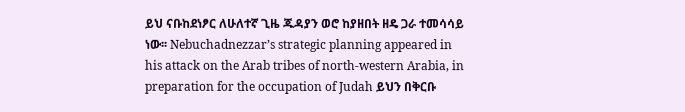ይህ ናቡከደነፆር ለሁለተኛ ጊዜ ጁዳያን ወሮ ከያዘበት ዘዴ ጋራ ተመሳሳይ ነው፡፡ Nebuchadnezzar’s strategic planning appeared in his attack on the Arab tribes of north-western Arabia, in preparation for the occupation of Judah ይህን በቅርቡ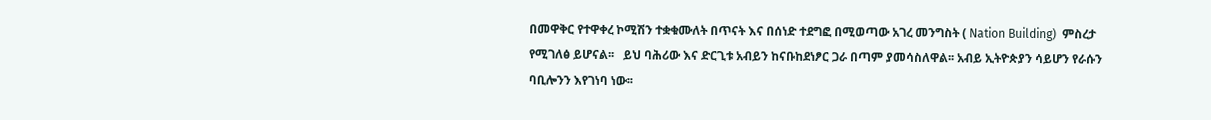በመዋቅር የተዋቀረ ኮሚሽን ተቋቁሙለት በጥናት እና በሰነድ ተደግፎ በሚወጣው አገረ መንግስት ( Nation Building)  ምስረታ የሚገለፅ ይሆናል፡፡   ይህ ባሕሪው እና ድርጊቱ አብይን ከናቡከደነፆር ጋራ በጣም ያመሳስለዋል፡፡ አብይ ኢትዮጵያን ሳይሆን የራሱን ባቢሎንን እየገነባ ነው፡፡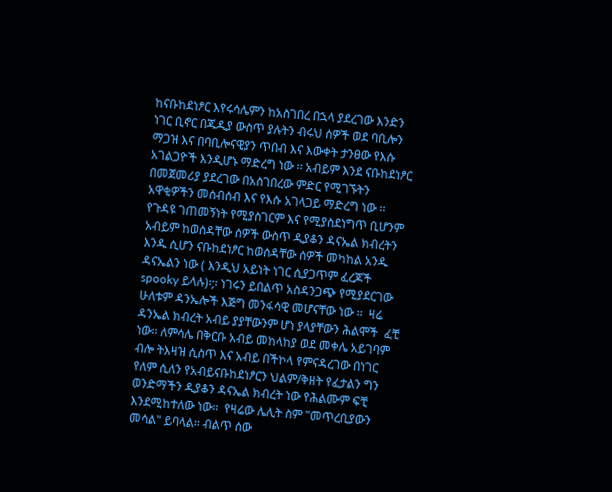ከናቡከደነፆር እየሩሳሌምን ከአስገበረ በኋላ ያደረገው እንድን ነገር ቢኖር በጁዲያ ውስጥ ያሉትን ብሩህ ሰዎች ወደ ባቢሎን ማጋዝ እና በባቢሎናዊያን ጥበብ እና እውቀት ታንፀው የእሱ አገልጋዮች እንዲሆኑ ማድረግ ነው ፡፡ አብይም እንደ ናቡከደነፆር በመጀመሪያ ያደረገው በአስገበረው ምድር የሚገኙትን አዋቂዎችን መሰብሰብ እና የእሱ አገላጋይ ማድረግ ነው ፡፡ የጉዳዩ ገጠመኝነት የሚያስገርም እና የሚያስደነግጥ ቢሆንም አብይም ከወሰዳቸው ሰዎች ውስጥ ዲያቆን ዳናኤል ክብረትን እንዱ ሲሆን ናቡከደነፆር ከወሰዳቸው ሰዎች መካከል አንዱ ዳናኤልን ነው ( እንዲህ አይነት ነገር ሲያጋጥም ፈረጆች  spooky ይላሉ)፡;፡ ነገሩን ይበልጥ አስዳንጋጭ የሚያደርገው ሁለቱም ዳንኤሎች እጅግ መንፋሳዊ መሆናቸው ነው ፡፡  ዛሬ ዳንኤል ክብረት አብይ ያያቸውንም ሆነ ያላያቸውን ሕልሞች  ፈቺ ነው፡፡ ለምሳሌ በቅርቡ አብይ መከላከያ ወደ መቀሌ አይገባም ብሎ ትእዛዝ ሲስጥ እና አብይ በችኮላ የምናዳረገው በነገር የለም ሲለን የአብይናቡከደነፆርን ህልም/ቅዘት የፈታልን ግን ወንድማችን ዲያቆን ዳናኤል ክብረት ነው የሕልሙም ፍቺ እንደሚከተለው ነው፡፡  የዛሬው ሌሊት ስም "መጥረቢያውን መሳል" ይባላል። ብልጥ ሰው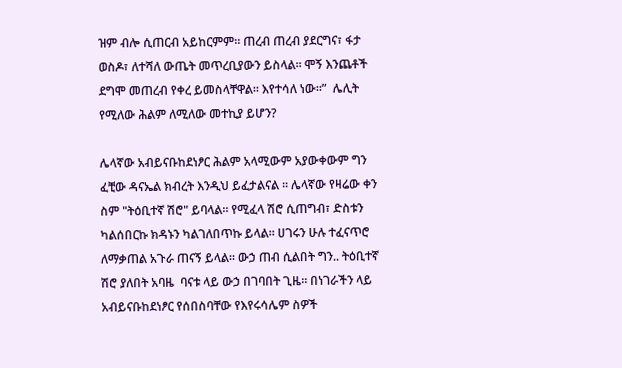ዝም ብሎ ሲጠርብ አይከርምም። ጠረብ ጠረብ ያደርግና፣ ፋታ ወስዶ፣ ለተሻለ ውጤት መጥረቢያውን ይስላል። ሞኝ እንጨቶች ደግሞ መጠረብ የቀረ ይመስላቸዋል። እየተሳለ ነው።”  ሌሊት የሚለው ሕልም ለሚለው መተኪያ ይሆን?

ሌላኛው አብይናቡከደነፆር ሕልም አላሚውም አያውቀውም ግን ፈቺው ዳናኤል ክብረት እንዲህ ይፈታልናል ፡፡ ሌላኛው የዛሬው ቀን ስም "ትዕቢተኛ ሽሮ" ይባላል። የሚፈላ ሽሮ ሲጠግብ፣ ድስቱን ካልሰበርኩ ክዳኑን ካልገለበጥኩ ይላል። ሀገሩን ሁሉ ተፈናጥሮ ለማቃጠል አጉራ ጠናኝ ይላል። ውኃ ጠብ ሲልበት ግን.. ትዕቢተኛ ሽሮ ያለበት አባዜ  ባናቱ ላይ ውኃ በገባበት ጊዜ፡፡ በነገራችን ላይ አብይናቡከደነፆር የሰበስባቸው የእየሩሳሌም ስዎች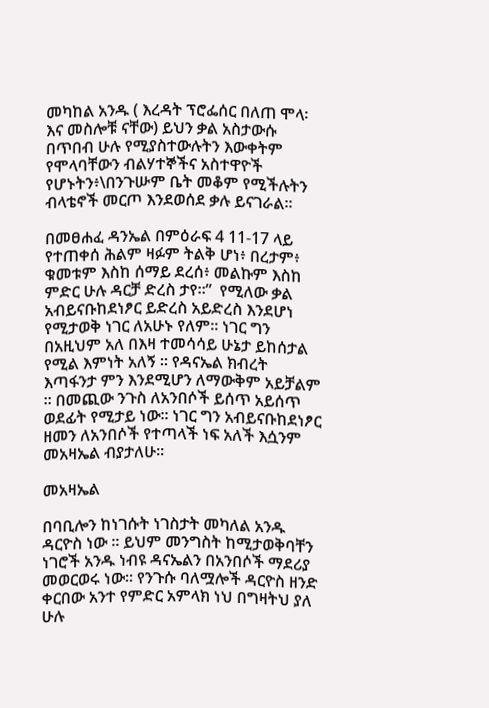መካከል አንዱ ( እረዳት ፕሮፌሰር በለጠ ሞላ፡ እና መስሎቹ ናቸው) ይህን ቃል አስታውሱ በጥበብ ሁሉ የሚያስተውሉትን እውቀትም የሞላባቸውን ብልሃተኞችና አስተዋዮች የሆኑትን፥\በንጉሡም ቤት መቆም የሚችሉትን ብላቴኖች መርጦ እንደወሰደ ቃሉ ይናገራል፡፡

በመፀሐፈ ዳንኤል በምዕራፍ 4 11-17 ላይ  የተጠቀሰ ሕልም ዛፉም ትልቅ ሆነ፥ በረታም፥ ቁመቱም እስከ ሰማይ ደረሰ፥ መልኩም እስከ ምድር ሁሉ ዳርቻ ድረስ ታየ።”  የሚለው ቃል አብይናቡከደነፆር ይድረስ አይድረስ እንደሆነ የሚታወቅ ነገር ለአሁኑ የለም፡፡ ነገር ግን በአዚህም አለ በእዛ ተመሳሳይ ሁኔታ ይከሰታል የሚል እምነት አለኝ ፡፡ የዳናኤል ክብረት እጣፋንታ ምን እንደሚሆን ለማውቅም አይቻልም ፡፡ በመጪው ንጉስ ለአንበሶች ይሰጥ አይሰጥ ወደፊት የሚታይ ነው፡፡ ነገር ግን አብይናቡከደነፆር ዘመን ለአንበሶች የተጣላች ነፍ አለች እሷንም መአዛኤል ብያታለሁ፡፡

መአዛኤል

በባቢሎን ከነገሱት ነገስታት መካለል አንዱ ዳርዮስ ነው ፡፡ ይህም መንግስት ከሚታወቅባቸን ነገሮች አንዱ ነብዩ ዳናኤልን በአንበሶች ማደሪያ መወርወሩ ነው፡፡ የንጉሱ ባለሟሎች ዳርዮስ ዘንድ ቀርበው አንተ የምድር አምላክ ነህ በግዛትህ ያለ ሁሉ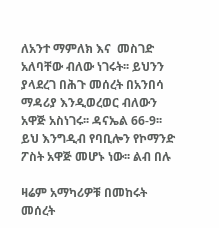ለአንተ ማምለክ እና  መስገድ አለባቸው ብለው ነገሩት፡፡ ይህንን ያላደረገ በሕጉ መሰረት በአንበሳ ማዳሪያ እንዲወረወር ብለውን አዋጅ አስነገሩ፡፡ ዳናኤል 66-9፡፡ ይህ እንግዲብ የባቢሎን የኮማንድ ፖስት አዋጅ መሆኑ ነው፡፡ ልብ በሉ

ዛሬም አማካሪዎቹ በመከሩት መሰረት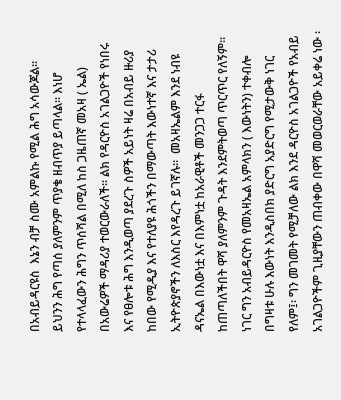በአብይዳርዩስ  እኔን ብቻ ስሙ አምልኩ የሚል ሕግ አሳውጆል፡፡ ይህንን ሕግ የጣሰ ያለምንም ጥያቄ ዘብጥያ ይጣላል፡፡ እነሆ የተላላፈውን ሕግን ጥሰሻል በሚለ ከስ ጋዜጠኛ መአዛ ( ኤል) በአውሬዎች ማዳሪያ ተወርውራለች፡፡ ልክ የዳርዮስ አገልጋዮች የነበሩ እና የፀሎቱ ሕግ እንዲወጣ ያደረጉ ስዎች አይነት ዛሬ በአብይ ዙሪያ ከበው የሚዲያ እና የተለያዩ ሕጎችን በማውጣት እውነተኛ እና ታታሪ ኢትዮጵያኖችን ለእስር እየዳረጉ ይገኛሉ፡፡  መአዛኤልም እንደ ነብዩ ዳናኤል በእውነቷ እና በእምነቷ ከአራዊቶች መንጋጋ ተርፋ ከጠጣለችበት ዋሻ ያለምንም ጉዳት እንደምትወጣ ጥርጥር የለኝም፡፡ ነገር ግን አብይዳርዮስ የመአዛኤል አምላክን ( እውነትን) ተቀብሎ በግዛቱ ሁሉ እውነት እንዲስበክ ያድርግ አያድርግ የሚታውቅ ነገር የለም፤፡ ግን መገመት የሚቻለው ልክ እንደ ዳርዮስ አገልጋዮች የአብይ አገልጋዮችም ጊዚያቸውን ጠብቀው በዋሻ መወርወራቸው አይቀሬ ነው ፡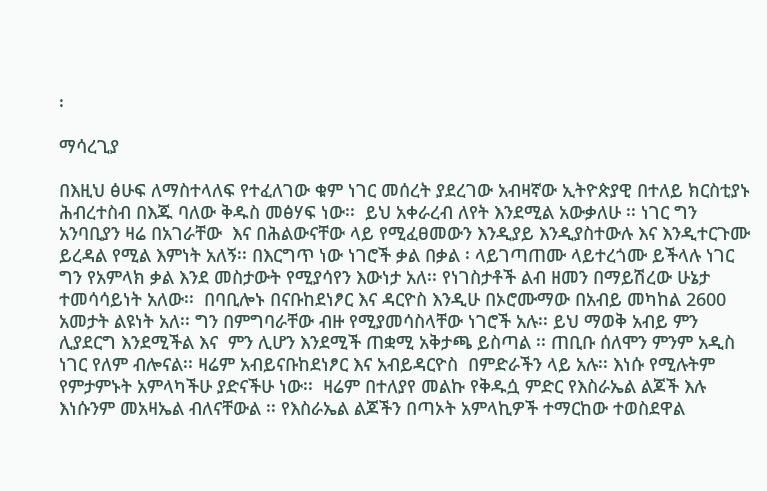፡

ማሳረጊያ

በእዚህ ፅሁፍ ለማስተላለፍ የተፈለገው ቁም ነገር መሰረት ያደረገው አብዛኛው ኢትዮጵያዊ በተለይ ክርስቲያኑ ሕብረተስብ በእጁ ባለው ቅዱስ መፅሃፍ ነው፡፡  ይህ አቀራረብ ለየት እንደሚል አውቃለሁ ፡፡ ነገር ግን አንባቢያን ዛሬ በአገራቸው  እና በሕልውናቸው ላይ የሚፈፀመውን እንዲያይ እንዲያስተውሉ እና እንዲተርጉሙ ይረዳል የሚል እምነት አለኝ፡፡ በእርግጥ ነው ነገሮች ቃል በቃል ፡ ላይገጣጠሙ ላይተረጎሙ ይችላሉ ነገር ግን የአምላክ ቃል እንደ መስታውት የሚያሳየን እውነታ አለ፡፡ የነገስታቶች ልብ ዘመን በማይሽረው ሁኔታ ተመሳሳይነት አለው፡፡  በባቢሎኑ በናቡከደነፆር እና ዳርዮስ እንዲሁ በኦሮሙማው በአብይ መካከል 2600 አመታት ልዩነት አለ፡፡ ግን በምግባራቸው ብዙ የሚያመሳስላቸው ነገሮች አሉ፡፡ ይህ ማወቅ አብይ ምን ሊያደርግ እንደሚችል እና  ምን ሊሆን እንደሚች ጠቋሚ አቅታጫ ይስጣል ፡፡ ጠቢቡ ሰለሞን ምንም አዲስ ነገር የለም ብሎናል፡፡ ዛሬም አብይናቡከደነፆር እና አብይዳርዮስ  በምድራችን ላይ አሉ፡፡ እነሱ የሚሉትም የምታምኑት አምላካችሁ ያድናችሁ ነው፡፡  ዛሬም በተለያየ መልኩ የቅዱሷ ምድር የእስራኤል ልጆች እሉ እነሱንም መአዛኤል ብለናቸውል ፡፡ የእስራኤል ልጆችን በጣኦት አምላኪዎች ተማርከው ተወስደዋል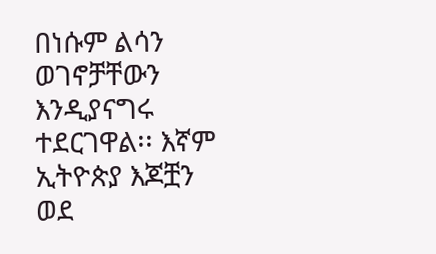በነሱም ልሳን ወገኖቻቸውን እንዲያናግሩ ተደርገዋል፡፡ እኛም ኢትዮጵያ እጆቿን ወደ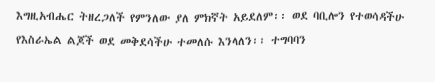እግዚአብሔር ትዘረጋለች የምንለው ያለ ምክኛት አይደለም፡፡ ወደ ባቢሎን የተወሳዳችሁ የእስራኤል ልጆች ወደ መቅደሳችሁ ተመለሱ እንላለን፡፡ ተግባባን